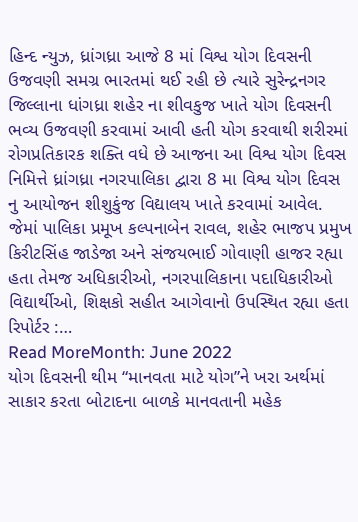હિન્દ ન્યુઝ, ધ્રાંગધ્રા આજે 8 માં વિશ્વ યોગ દિવસની ઉજવણી સમગ્ર ભારતમાં થઈ રહી છે ત્યારે સુરેન્દ્રનગર જિલ્લાના ધાંગધ્રા શહેર ના શીવકુજ ખાતે યોગ દિવસની ભવ્ય ઉજવણી કરવામાં આવી હતી યોગ કરવાથી શરીરમાં રોગપ્રતિકારક શક્તિ વધે છે આજના આ વિશ્વ યોગ દિવસ નિમિત્તે ધ્રાંગધ્રા નગરપાલિકા દ્વારા 8 મા વિશ્વ યોગ દિવસ નુ આયોજન શીશુકુંજ વિદ્યાલય ખાતે કરવામાં આવેલ. જેમાં પાલિકા પ્રમૂખ કલ્પનાબેન રાવલ, શહેર ભાજપ પ્રમુખ કિરીટસિંહ જાડેજા અને સંજયભાઈ ગોવાણી હાજર રહ્યા હતા તેમજ અધિકારીઓ, નગરપાલિકાના પદાધિકારીઓ વિદ્યાર્થીઓ, શિક્ષકો સહીત આગેવાનો ઉપસ્થિત રહ્યા હતા રિપોર્ટર :…
Read MoreMonth: June 2022
યોગ દિવસની થીમ “માનવતા માટે યોગ”ને ખરા અર્થમાં સાકાર કરતા બોટાદના બાળકે માનવતાની મહેક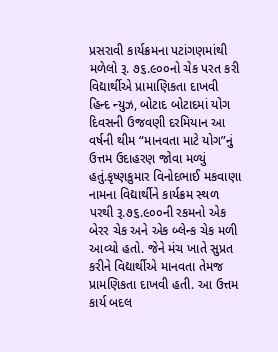પ્રસરાવી કાર્યક્રમના પટાંગણમાંથી મળેલો રૂ. ૭૬.૯૦૦નો ચેક પરત કરી વિદ્યાર્થીએ પ્રામાણિકતા દાખવી
હિન્દ ન્યુઝ, બોટાદ બોટાદમાં યોગ દિવસની ઉજવણી દરમિયાન આ વર્ષની થીમ “માનવતા માટે યોગ”નું ઉત્તમ ઉદાહરણ જોવા મળ્યું હતું.કૃષ્ણકુમાર વિનોદભાઈ મકવાણા નામના વિદ્યાર્થીને કાર્યક્રમ સ્થળ પરથી રૂ.૭૬.૯૦૦ની રકમનો એક બેરર ચેક અને એક બ્લેન્ક ચેક મળી આવ્યો હતો. જેને મંચ ખાતે સુપ્રત કરીને વિદ્યાર્થીએ માનવતા તેમજ પ્રામણિકતા દાખવી હતી. આ ઉત્તમ કાર્ય બદલ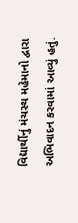વિદ્યાર્થીનું મંચસ્થ મહેમાનો દ્વારા અભિવાદન કરવામાં આવ્યું હતું.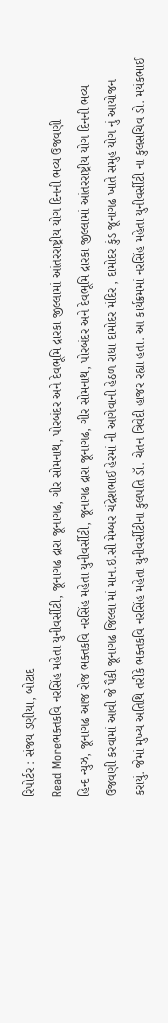રિપોર્ટર : સંજય ડણીયા, બોટાદ
Read Moreભક્તકવિ નરસિંહ મહેતા યુનીવર્સીટી, જૂનાગઢ દ્રારા જૂનાગઢ, ગીર સોમનાથ, પોરબંદર અને દેવભૂમિ દ્રારકા જીલ્લામાં આંતરરાષ્ટ્રીય યોગ દિનની ભવ્ય ઉજવણી
હિન્દ ન્યુઝ, જૂનાગઢ આજ રોજ ભક્તકવિ નરસિંહ મહેતા યુનીવર્સીટી, જૂનાગઢ દ્રારા જૂનાગઢ, ગીર સોમનાથ, પોરબંદર અને દેવભૂમિ દ્રારકા જીલ્લામાં આંતરરાષ્ટ્રીય યોગ દિનની ભવ્ય ઉજવણી કરવામાં આવી જે પૈકી જૂનાગઢ જિલ્લા માં માન.ઇ.સી મેમ્બર ચંદ્રેશભાઈ હેરમાં ની આગેવાની હેઠળ રાધા દામોદર મંદિર , દામોદર કુંડ જૂનાગઢ ખાતે સમુહ યોગ નું આયોજન કરાયું. જેમાં મુખ્ય અતિથિ તરીકે ભક્તકવિ નરસિંહ મહેતા યુનીવર્સીટીના કુલપતિ ડૉ. ચેતન ત્રિવેદી હાજર રહ્યા હતા. આ કાર્યક્રમમાં નરસિંહ મહેતા યુનીવર્સીટી ના કુલસચિવ ડો. મયંકભાઈ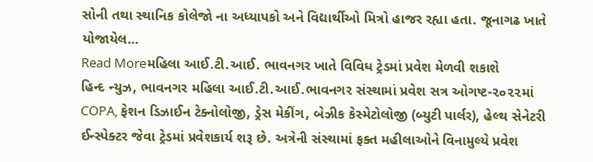સોની તથા સ્થાનિક કોલેજો ના અધ્યાપકો અને વિદ્યાર્થીઓ મિત્રો હાજર રહ્યા હતા. જૂનાગઢ ખાતે યોજાયેલ…
Read Moreમહિલા આઈ.ટી.આઈ. ભાવનગર ખાતે વિવિધ ટ્રેડમાં પ્રવેશ મેળવી શકાશે
હિન્દ ન્યુઝ, ભાવનગર મહિલા આઈ.ટી.આઈ.ભાવનગર સંસ્થામાં પ્રવેશ સત્ર ઓગષ્ટ-૨૦૨૨માં COPA, ફેશન ડિઝાઈન ટેક્નોલોજી, ડ્રેસ મેકીંગ, બેઝીક કેસ્મેટોલોજી (બ્યુટી પાર્લર), હેલ્થ સેનેટરી ઈન્સ્પેક્ટર જેવા ટ્રેડમાં પ્રવેશકાર્ય શરૂ છે. અત્રેની સંસ્થામાં ફક્ત મહીલાઓને વિનામુલ્યે પ્રવેશ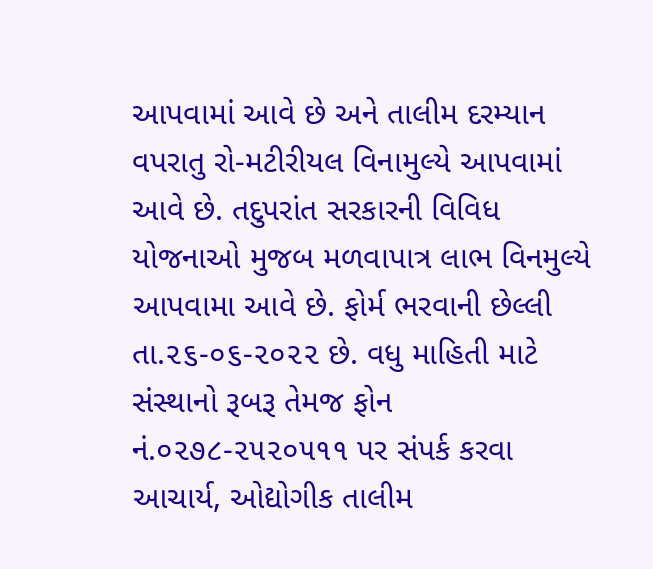આપવામાં આવે છે અને તાલીમ દરમ્યાન વપરાતુ રો-મટીરીયલ વિનામુલ્યે આપવામાં આવે છે. તદુપરાંત સરકારની વિવિધ યોજનાઓ મુજબ મળવાપાત્ર લાભ વિનમુલ્યે આપવામા આવે છે. ફોર્મ ભરવાની છેલ્લી તા.૨૬-૦૬-૨૦૨૨ છે. વધુ માહિતી માટે સંસ્થાનો રૂબરૂ તેમજ ફોન નં.૦૨૭૮-૨૫૨૦૫૧૧ પર સંપર્ક કરવા આચાર્ય, ઓદ્યોગીક તાલીમ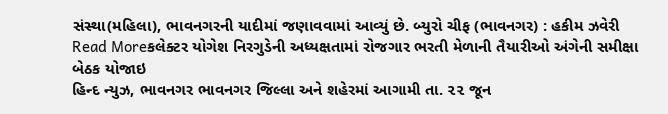સંસ્થા(મહિલા), ભાવનગરની યાદીમાં જણાવવામાં આવ્યું છે. બ્યુરો ચીફ (ભાવનગર) : હકીમ ઝવેરી
Read Moreકલેક્ટર યોગેશ નિરગુડેની અધ્યક્ષતામાં રોજગાર ભરતી મેળાની તૈયારીઓ અંગેની સમીક્ષા બેઠક યોજાઇ
હિન્દ ન્યુઝ, ભાવનગર ભાવનગર જિલ્લા અને શહેરમાં આગામી તા. ૨૨ જૂન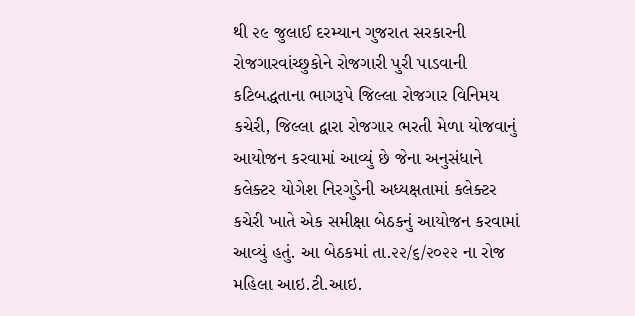થી ૨૯ જુલાઈ દરમ્યાન ગુજરાત સરકારની રોજગારવાંચ્છુકોને રોજગારી પુરી પાડવાની કટિબદ્ધતાના ભાગરૂપે જિલ્લા રોજગાર વિનિમય કચેરી, જિલ્લા દ્વારા રોજગાર ભરતી મેળા યોજવાનું આયોજન કરવામાં આવ્યું છે જેના અનુસંધાને કલેક્ટર યોગેશ નિરગુડેની અધ્યક્ષતામાં કલેક્ટર કચેરી ખાતે એક સમીક્ષા બેઠકનું આયોજન કરવામાં આવ્યું હતું. આ બેઠકમાં તા.૨૨/૬/૨૦૨૨ ના રોજ મહિલા આઇ.ટી.આઇ.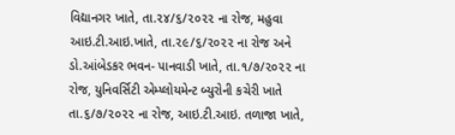વિદ્યાનગર ખાતે, તા.૨૪/૬/૨૦૨૨ ના રોજ, મહુવા આઇ.ટી.આઇ.ખાતે, તા.૨૯/૬/૨૦૨૨ ના રોજ અને ડો.આંબેડકર ભવન- પાનવાડી ખાતે, તા.૧/૭/૨૦૨૨ ના રોજ, યુનિવર્સિટી એમ્પ્લોયમેન્ટ બ્યુરોની કચેરી ખાતે તા.૬/૭/૨૦૨૨ ના રોજ, આઇ.ટી.આઇ. તળાજા ખાતે,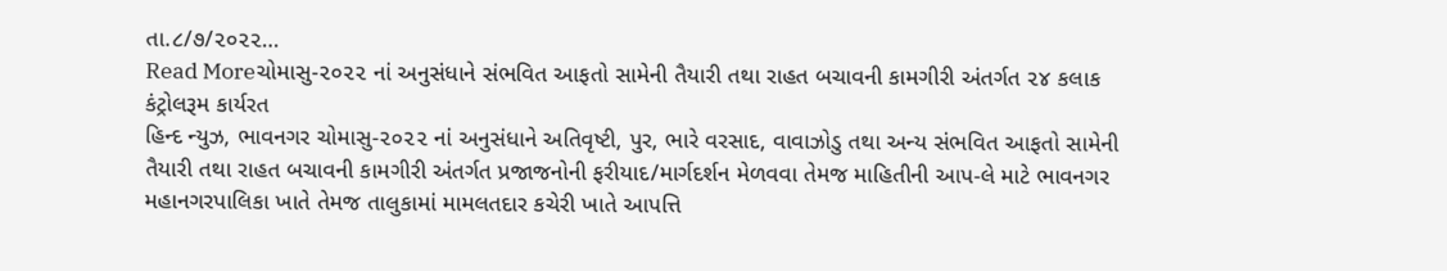તા.૮/૭/૨૦૨૨…
Read Moreચોમાસુ-૨૦૨૨ નાં અનુસંધાને સંભવિત આફતો સામેની તૈયારી તથા રાહત બચાવની કામગીરી અંતર્ગત ૨૪ કલાક કંટ્રોલરૂમ કાર્યરત
હિન્દ ન્યુઝ, ભાવનગર ચોમાસુ-૨૦૨૨ નાં અનુસંધાને અતિવૃષ્ટી, પુર, ભારે વરસાદ, વાવાઝોડુ તથા અન્ય સંભવિત આફતો સામેની તૈયારી તથા રાહત બચાવની કામગીરી અંતર્ગત પ્રજાજનોની ફરીયાદ/માર્ગદર્શન મેળવવા તેમજ માહિતીની આપ-લે માટે ભાવનગર મહાનગરપાલિકા ખાતે તેમજ તાલુકામાં મામલતદાર કચેરી ખાતે આપત્તિ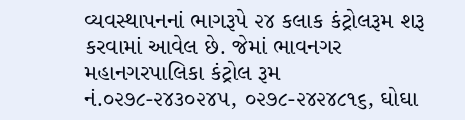વ્યવસ્થાપનનાં ભાગરૂપે ૨૪ કલાક કંટ્રોલરૂમ શરૂ કરવામાં આવેલ છે. જેમાં ભાવનગર મહાનગરપાલિકા કંટ્રોલ રૂમ નં.૦૨૭૮-૨૪૩૦૨૪૫, ૦૨૭૮-૨૪૨૪૮૧૬, ઘોઘા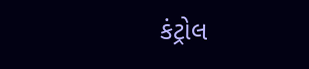કંટ્રોલ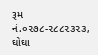રૂમ નં.૦૨૭૮-૨૮૮૨૩૨૩, ઘોઘા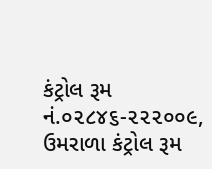કંટ્રોલ રૂમ નં.૦૨૮૪૬-૨૨૨૦૦૯, ઉમરાળા કંટ્રોલ રૂમ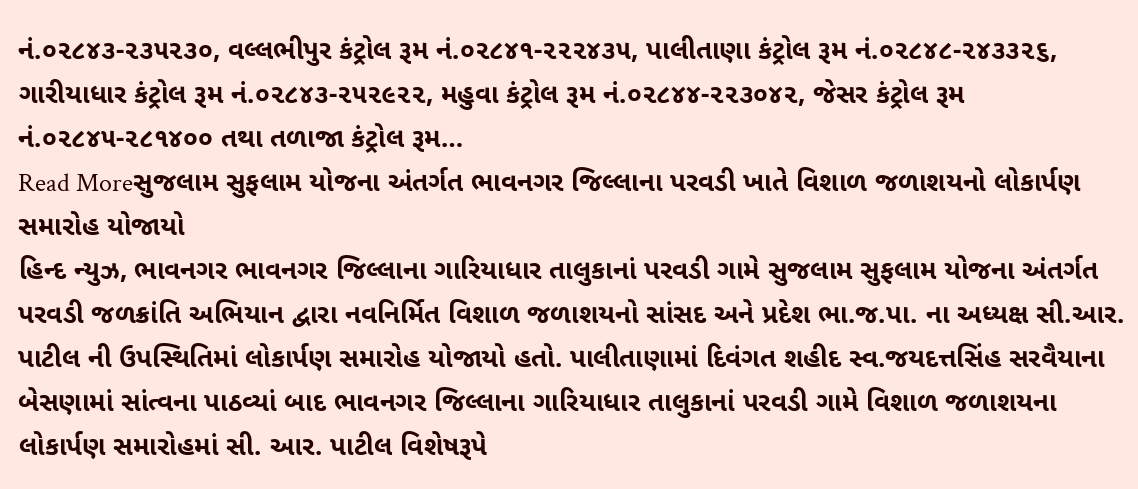નં.૦૨૮૪૩-૨૩૫૨૩૦, વલ્લભીપુર કંટ્રોલ રૂમ નં.૦૨૮૪૧-૨૨૨૪૩૫, પાલીતાણા કંટ્રોલ રૂમ નં.૦૨૮૪૮-૨૪૩૩૨૬, ગારીયાધાર કંટ્રોલ રૂમ નં.૦૨૮૪૩-૨૫૨૯૨૨, મહુવા કંટ્રોલ રૂમ નં.૦૨૮૪૪-૨૨૩૦૪૨, જેસર કંટ્રોલ રૂમ નં.૦૨૮૪૫-૨૮૧૪૦૦ તથા તળાજા કંટ્રોલ રૂમ…
Read Moreસુજલામ સુફલામ યોજના અંતર્ગત ભાવનગર જિલ્લાના પરવડી ખાતે વિશાળ જળાશયનો લોકાર્પણ સમારોહ યોજાયો
હિન્દ ન્યુઝ, ભાવનગર ભાવનગર જિલ્લાના ગારિયાધાર તાલુકાનાં પરવડી ગામે સુજલામ સુફલામ યોજના અંતર્ગત પરવડી જળક્રાંતિ અભિયાન દ્વારા નવનિર્મિત વિશાળ જળાશયનો સાંસદ અને પ્રદેશ ભા.જ.પા. ના અધ્યક્ષ સી.આર. પાટીલ ની ઉપસ્થિતિમાં લોકાર્પણ સમારોહ યોજાયો હતો. પાલીતાણામાં દિવંગત શહીદ સ્વ.જયદત્તસિંહ સરવૈયાના બેસણામાં સાંત્વના પાઠવ્યાં બાદ ભાવનગર જિલ્લાના ગારિયાધાર તાલુકાનાં પરવડી ગામે વિશાળ જળાશયના લોકાર્પણ સમારોહમાં સી. આર. પાટીલ વિશેષરૂપે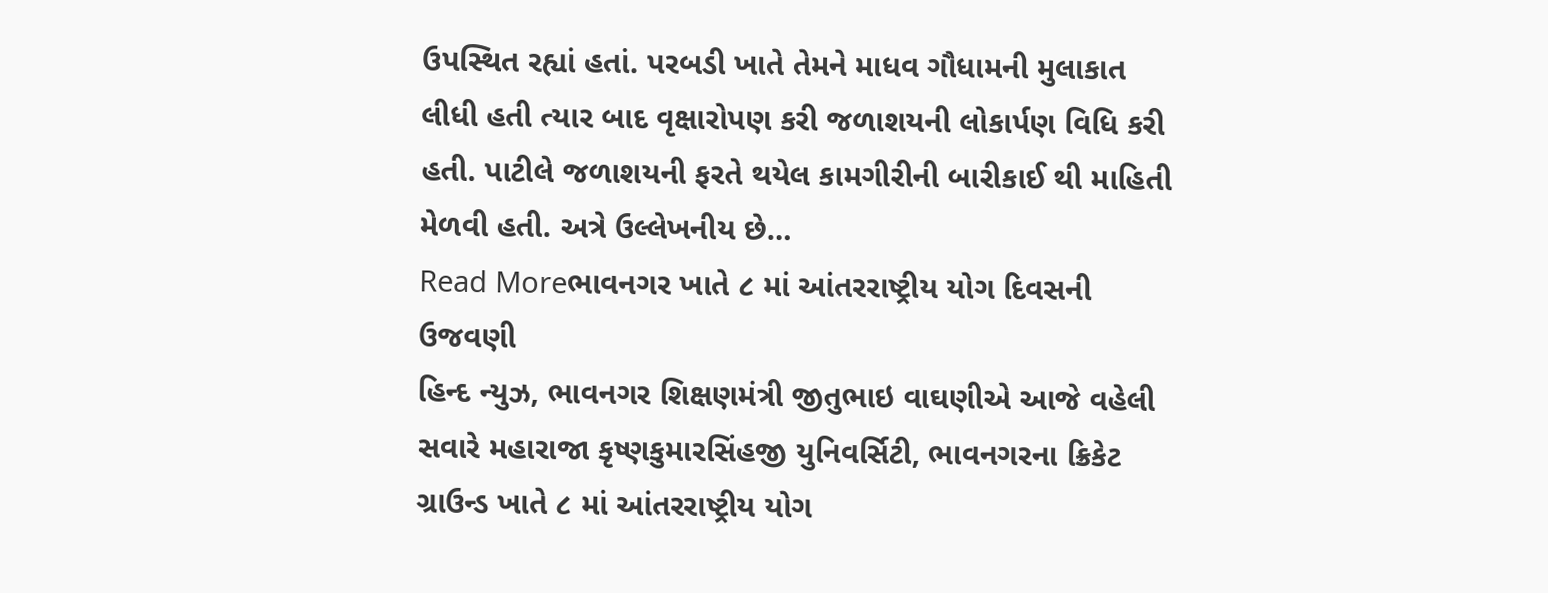ઉપસ્થિત રહ્યાં હતાં. પરબડી ખાતે તેમને માધવ ગૌધામની મુલાકાત લીધી હતી ત્યાર બાદ વૃક્ષારોપણ કરી જળાશયની લોકાર્પણ વિધિ કરી હતી. પાટીલે જળાશયની ફરતે થયેલ કામગીરીની બારીકાઈ થી માહિતી મેળવી હતી. અત્રે ઉલ્લેખનીય છે…
Read Moreભાવનગર ખાતે ૮ માં આંતરરાષ્ટ્રીય યોગ દિવસની ઉજવણી
હિન્દ ન્યુઝ, ભાવનગર શિક્ષણમંત્રી જીતુભાઇ વાઘણીએ આજે વહેલી સવારે મહારાજા કૃષ્ણકુમારસિંહજી યુનિવર્સિટી, ભાવનગરના ક્રિકેટ ગ્રાઉન્ડ ખાતે ૮ માં આંતરરાષ્ટ્રીય યોગ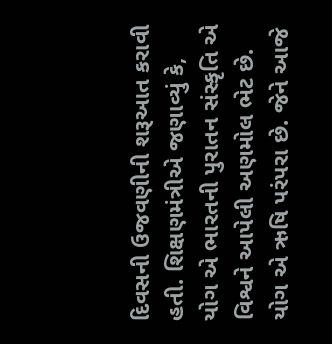દિવસની ઉજવણીની શરૂઆત કરાવી હતી. શિક્ષણમંત્રીએ જણાવ્યું કે, યોગ એ ભારતની પુરાતન સંસ્કૃતિ એ વિશ્વને આપેલી અણમોલ ભેટ છે. યોગ એ ઋષિ પરંપરા છે. જેને આજે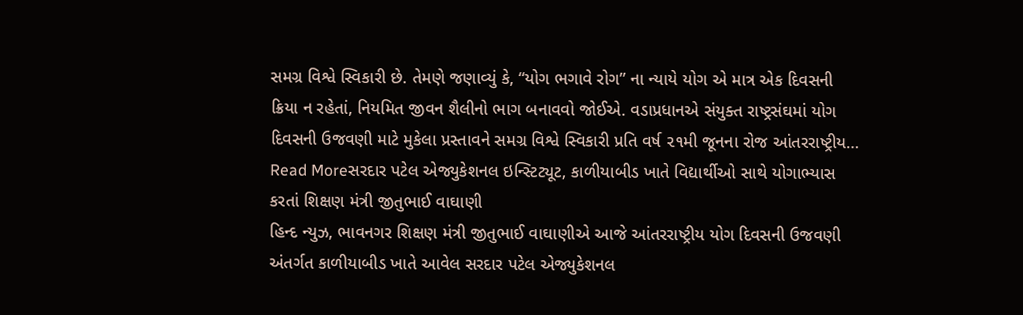સમગ્ર વિશ્વે સ્વિકારી છે. તેમણે જણાવ્યું કે, “યોગ ભગાવે રોગ” ના ન્યાયે યોગ એ માત્ર એક દિવસની ક્રિયા ન રહેતાં, નિયમિત જીવન શૈલીનો ભાગ બનાવવો જોઈએ. વડાપ્રધાનએ સંયુક્ત રાષ્ટ્રસંઘમાં યોગ દિવસની ઉજવણી માટે મુકેલા પ્રસ્તાવને સમગ્ર વિશ્વે સ્વિકારી પ્રતિ વર્ષ ૨૧મી જૂનના રોજ આંતરરાષ્ટ્રીય…
Read Moreસરદાર પટેલ એજ્યુકેશનલ ઇન્સ્ટિટ્યૂટ, કાળીયાબીડ ખાતે વિદ્યાર્થીઓ સાથે યોગાભ્યાસ કરતાં શિક્ષણ મંત્રી જીતુભાઈ વાઘાણી
હિન્દ ન્યુઝ, ભાવનગર શિક્ષણ મંત્રી જીતુભાઈ વાઘાણીએ આજે આંતરરાષ્ટ્રીય યોગ દિવસની ઉજવણી અંતર્ગત કાળીયાબીડ ખાતે આવેલ સરદાર પટેલ એજ્યુકેશનલ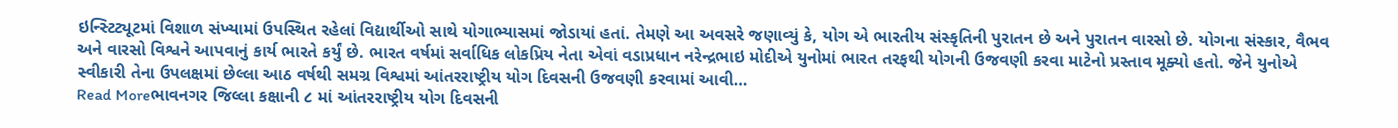ઇન્સ્ટિટ્યૂટમાં વિશાળ સંખ્યામાં ઉપસ્થિત રહેલાં વિદ્યાર્થીઓ સાથે યોગાભ્યાસમાં જોડાયાં હતાં. તેમણે આ અવસરે જણાવ્યું કે, યોગ એ ભારતીય સંસ્કૃતિની પુરાતન છે અને પુરાતન વારસો છે. યોગના સંસ્કાર, વૈભવ અને વારસો વિશ્વને આપવાનું કાર્ય ભારતે કર્યું છે. ભારત વર્ષમાં સર્વાધિક લોકપ્રિય નેતા એવાં વડાપ્રધાન નરેન્દ્રભાઇ મોદીએ યુનોમાં ભારત તરફથી યોગની ઉજવણી કરવા માટેનો પ્રસ્તાવ મૂક્યો હતો. જેને યુનોએ સ્વીકારી તેના ઉપલક્ષમાં છેલ્લા આઠ વર્ષથી સમગ્ર વિશ્વમાં આંતરરાષ્ટ્રીય યોગ દિવસની ઉજવણી કરવામાં આવી…
Read Moreભાવનગર જિલ્લા કક્ષાની ૮ માં આંતરરાષ્ટ્રીય યોગ દિવસની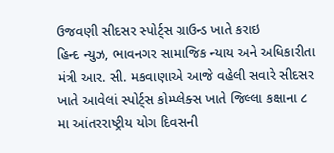ઉજવણી સીદસર સ્પોર્ટ્સ ગ્રાઉન્ડ ખાતે કરાઇ
હિન્દ ન્યુઝ, ભાવનગર સામાજિક ન્યાય અને અધિકારીતા મંત્રી આર. સી. મકવાણાએ આજે વહેલી સવારે સીદસર ખાતે આવેલાં સ્પોર્ટ્સ કોમ્પ્લેક્સ ખાતે જિલ્લા કક્ષાના ૮ મા આંતરરાષ્ટ્રીય યોગ દિવસની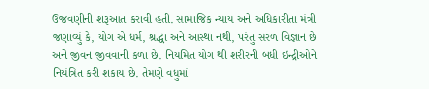ઉજવણીની શરૂઆત કરાવી હતી. સામાજિક ન્યાય અને અધિકારીતા મંત્રી જણાવ્યું કે, યોગ એ ધર્મ, શ્રદ્ધા અને આસ્થા નથી, પરંતુ સરળ વિજ્ઞાન છે અને જીવન જીવવાની કળા છે. નિયમિત યોગ થી શરીરની બધી ઇન્દ્રીઓને નિયંત્રિત કરી શકાય છે. તેમણે વધુમાં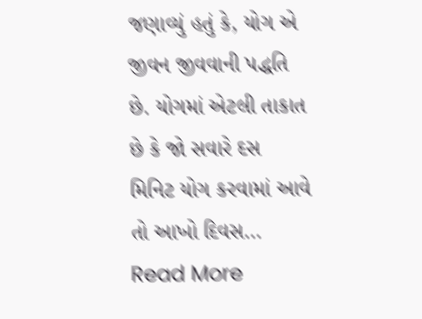જણાવ્યું હતું કે, યોગ એ જીવન જીવવાની પદ્ધતિ છે. યોગમાં એટલી તાકાત છે કે જો સવારે દસ મિનિટ યોગ કરવામાં આવે તો આખો દિવસ…
Read More